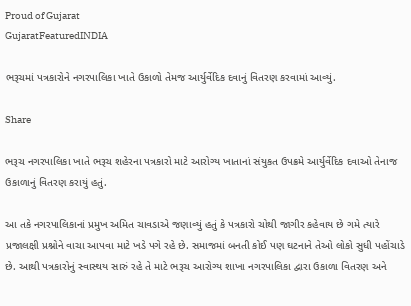Proud of Gujarat
GujaratFeaturedINDIA

ભરૂચમાં પત્રકારોને નગરપાલિકા ખાતે ઉકાળો તેમજ આર્યુર્વેદિક દવાનું વિતરણ કરવામાં આવ્યું.

Share

ભરૂચ નગરપાલિકા ખાતે ભરૂચ શહેરના પત્રકારો માટે આરોગ્ય ખાતાનાં સંયુકત ઉપક્રમે આર્યુર્વેદિક દવાઓ તેનાજ ઉકાળાનું વિતરણ કરાયું હતું.

આ તકે નગરપાલિકાનાં પ્રમુખ અમિત ચાવડાએ જણાવ્યું હતું કે પત્રકારો ચોથી જાગીર કહેવાય છે ગમે ત્યારે પ્રજાલક્ષી પ્રશ્નોને વાચા આપવા માટે ખડે પગે રહે છે. સમાજમાં બનતી કોઈ પણ ઘટનાને તેઓ લોકો સુધી પહોંચાડે છે. આથી પત્રકારોનું સ્વાસ્થય સારું રહે તે માટે ભરૂચ આરોગ્ય શાખા નગરપાલિકા દ્વારા ઉકાળા વિતરણ અને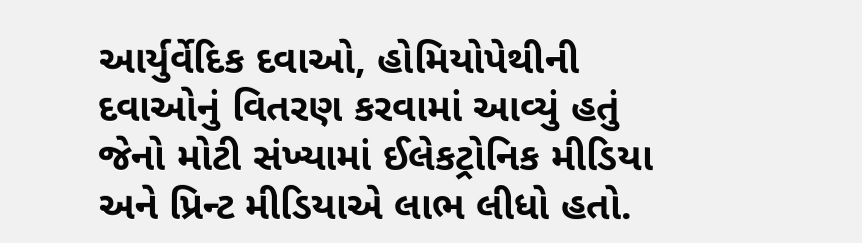આર્યુર્વેદિક દવાઓ, હોમિયોપેથીની દવાઓનું વિતરણ કરવામાં આવ્યું હતું જેનો મોટી સંખ્યામાં ઈલેકટ્રોનિક મીડિયા અને પ્રિન્ટ મીડિયાએ લાભ લીધો હતો.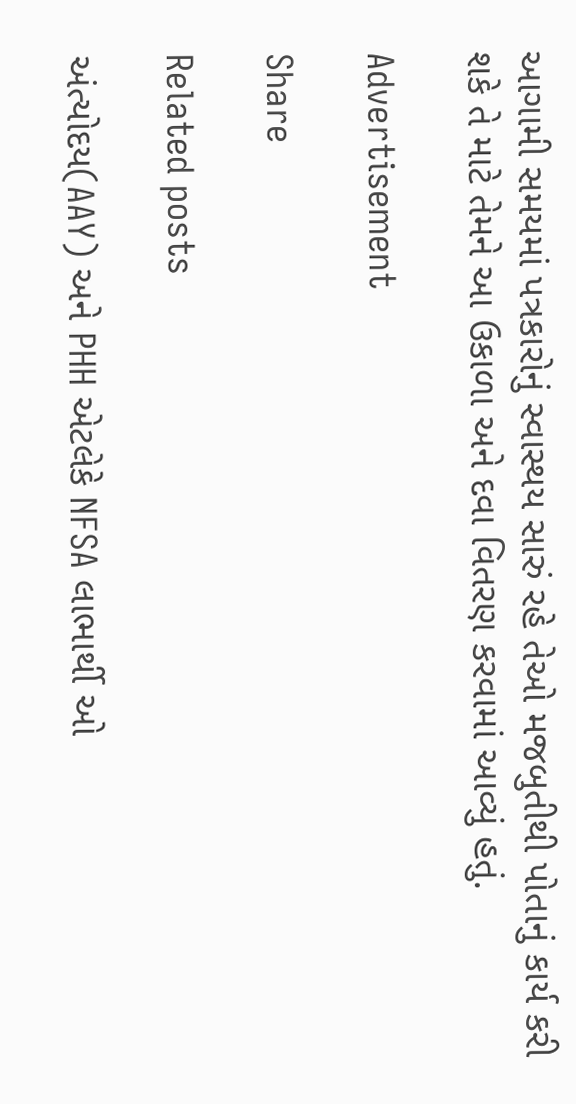આગામી સમયમાં પત્રકારોનું સ્વાસ્થય સારું રહે તેઓ મજબુતીથી પોતાનું કાર્ય કરી શકે તે માટે તેમને આ ઉકાળા અને દવા વિતરણ કરવામાં આવ્યું હતું.

Advertisement

Share

Related posts

અંત્યોદય(AAY) અને PHH એટલેકે NFSA લાભાર્થી ઓ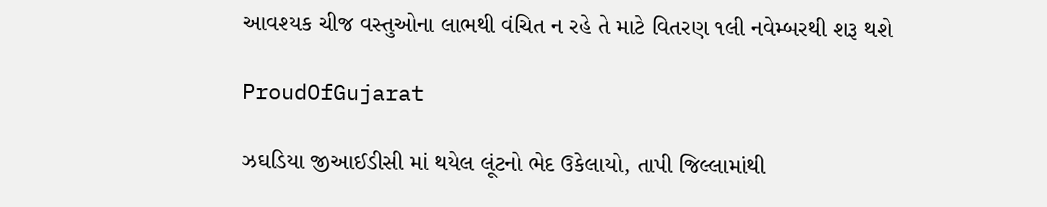આવશ્યક ચીજ વસ્તુઓના લાભથી વંચિત ન રહે તે માટે વિતરણ ૧લી નવેમ્બરથી શરૂ થશે

ProudOfGujarat

ઝઘડિયા જીઆઈડીસી માં થયેલ લૂંટનો ભેદ ઉકેલાયો, તાપી જિલ્લામાંથી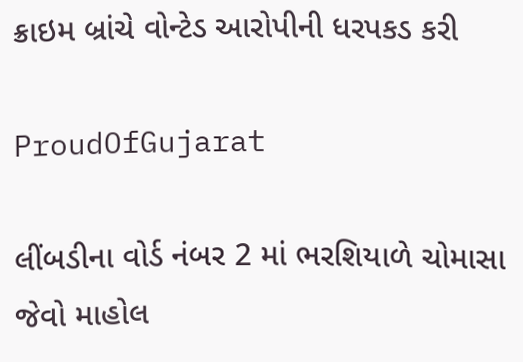ક્રાઇમ બ્રાંચે વોન્ટેડ આરોપીની ધરપકડ કરી

ProudOfGujarat

લીંબડીના વોર્ડ નંબર 2 માં ભરશિયાળે ચોમાસા જેવો માહોલ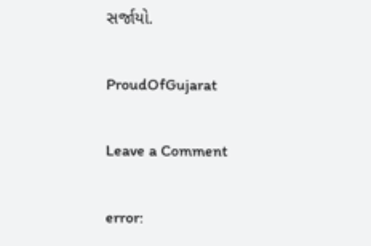સર્જાયો.

ProudOfGujarat

Leave a Comment

error: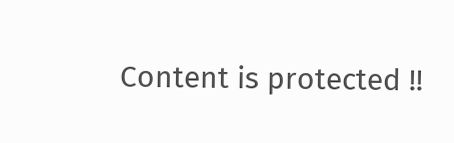Content is protected !!